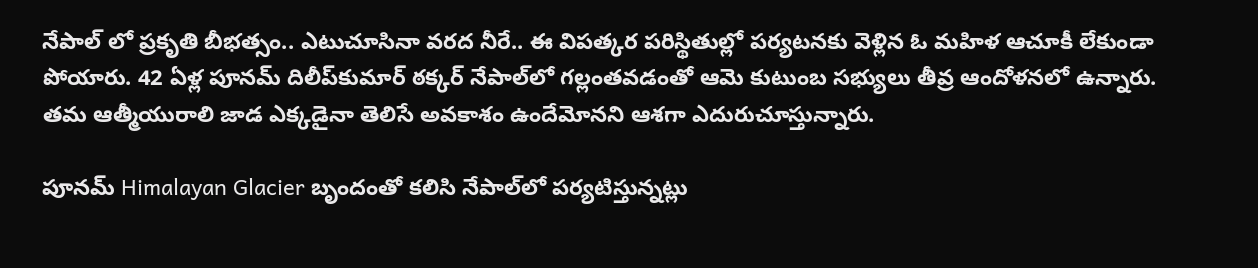నేపాల్ లో ప్రకృతి బీభత్సం.. ఎటుచూసినా వరద నీరే.. ఈ విపత్కర పరిస్థితుల్లో పర్యటనకు వెళ్లిన ఓ మహిళ ఆచూకీ లేకుండా పోయారు. 42 ఏళ్ల పూనమ్ దిలీప్‌కుమార్ ఠక్కర్ నేపాల్‌లో గల్లంతవడంతో ఆమె కుటుంబ సభ్యులు తీవ్ర ఆందోళనలో ఉన్నారు. తమ ఆత్మీయురాలి జాడ ఎక్కడైనా తెలిసే అవకాశం ఉందేమోనని ఆశగా ఎదురుచూస్తున్నారు.

పూనమ్ Himalayan Glacier బృందంతో కలిసి నేపాల్‌లో పర్యటిస్తున్నట్లు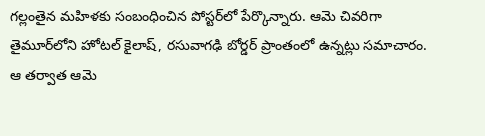గల్లంతైన మహిళకు సంబంధించిన పోస్టర్‌లో పేర్కొన్నారు. ఆమె చివరిగా తైమూర్‌లోని హోటల్ కైలాష్, రసువాగఢి బోర్డర్ ప్రాంతంలో ఉన్నట్లు సమాచారం. ఆ తర్వాత ఆమె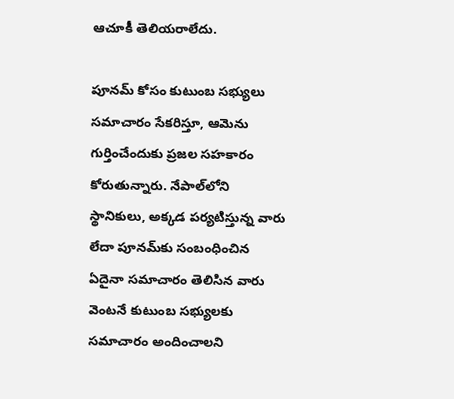ఆచూకీ తెలియరాలేదు.

పూనమ్ కోసం కుటుంబ సభ్యులు సమాచారం సేకరిస్తూ, ఆమెను గుర్తించేందుకు ప్రజల సహకారం కోరుతున్నారు. నేపాల్‌లోని స్థానికులు, అక్కడ పర్యటిస్తున్న వారు లేదా పూనమ్‌కు సంబంధించిన ఏదైనా సమాచారం తెలిసిన వారు వెంటనే కుటుంబ సభ్యులకు సమాచారం అందించాలని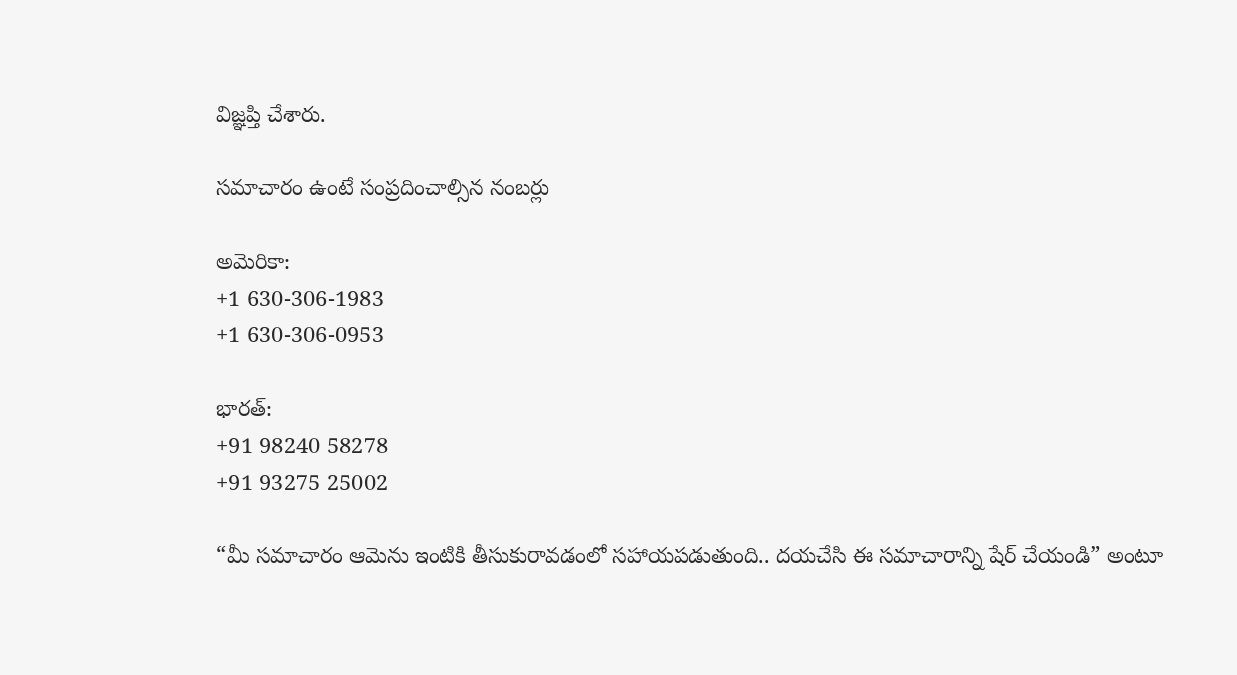విజ్ఞప్తి చేశారు.

సమాచారం ఉంటే సంప్రదించాల్సిన నంబర్లు

అమెరికా:
+1 630-306-1983
+1 630-306-0953

భారత్:
+91 98240 58278
+91 93275 25002

“మీ సమాచారం ఆమెను ఇంటికి తీసుకురావడంలో సహాయపడుతుంది.. దయచేసి ఈ సమాచారాన్ని షేర్ చేయండి” అంటూ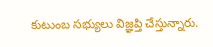కుటుంబ సభ్యులు విజ్ఞప్తి చేస్తున్నారు.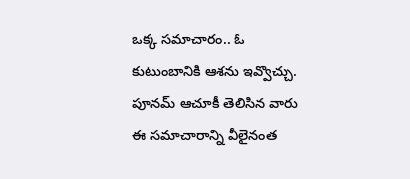ఒక్క సమాచారం.. ఓ కుటుంబానికి ఆశను ఇవ్వొచ్చు. పూనమ్ ఆచూకీ తెలిసిన వారు ఈ సమాచారాన్ని వీలైనంత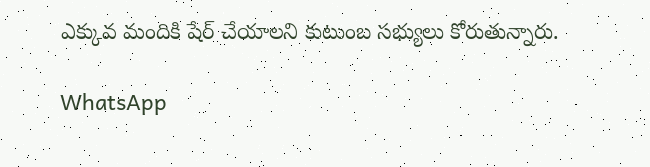ఎక్కువ మందికి షేర్ చేయాలని కుటుంబ సభ్యులు కోరుతున్నారు.

WhatsApp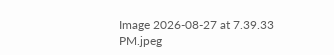Image 2026-08-27 at 7.39.33 PM.jpeg